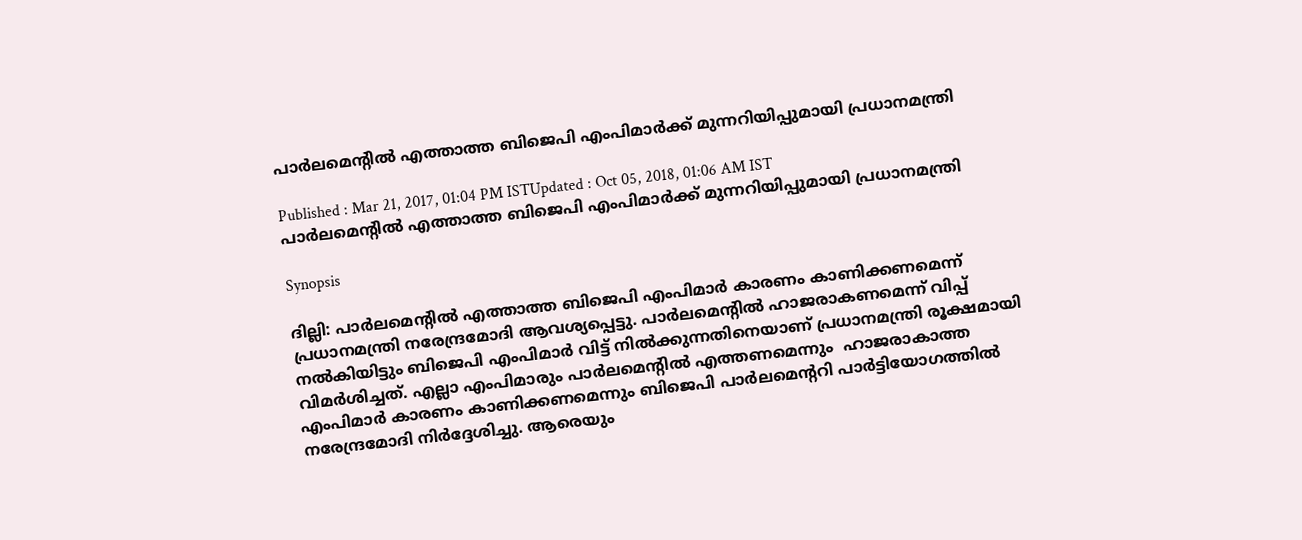പാര്‍ലമെന്റില്‍ എത്താത്ത ബിജെപി എംപിമാര്‍ക്ക് മുന്നറിയിപ്പുമായി പ്രധാനമന്ത്രി

Published : Mar 21, 2017, 01:04 PM ISTUpdated : Oct 05, 2018, 01:06 AM IST
പാര്‍ലമെന്റില്‍ എത്താത്ത ബിജെപി എംപിമാര്‍ക്ക് മുന്നറിയിപ്പുമായി പ്രധാനമന്ത്രി

Synopsis

ദില്ലി: പാര്‍ലമെന്റില്‍ എത്താത്ത ബിജെപി എംപിമാര്‍ കാരണം കാണിക്കണമെന്ന് പ്രധാനമന്ത്രി നരേന്ദ്രമോദി ആവശ്യപ്പെട്ടു. പാര്‍ലമെന്റില്‍ ഹാജരാകണമെന്ന് വിപ്പ് നല്‍കിയിട്ടും ബിജെപി എംപിമാര്‍ വിട്ട് നില്‍ക്കുന്നതിനെയാണ് പ്രധാനമന്ത്രി രൂക്ഷമായി വിമര്‍ശിച്ചത്. എല്ലാ എംപിമാരും പാര്‍ലമെന്റില്‍ എത്തണമെന്നും  ഹാജരാകാത്ത എംപിമാര്‍ കാരണം കാണിക്കണമെന്നും ബിജെപി പാര്‍ലമെന്ററി പാര്‍ട്ടിയോഗത്തില്‍ നരേന്ദ്രമോദി നിര്‍ദ്ദേശിച്ചു. ആരെയും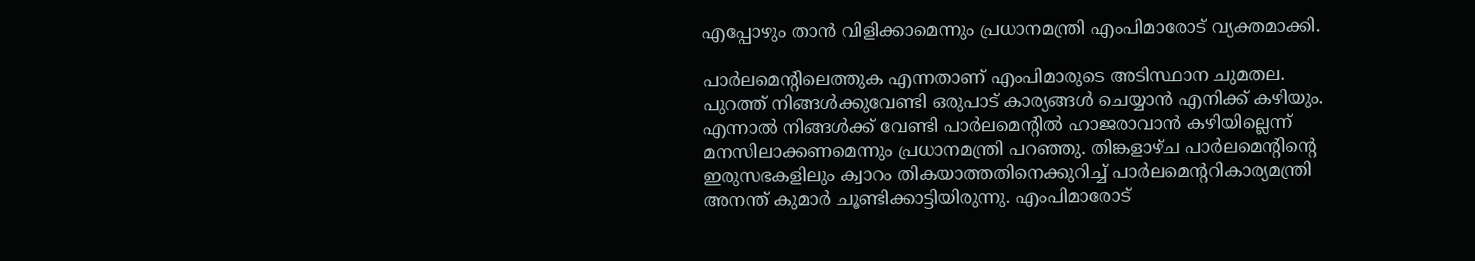എപ്പോഴും താന്‍ വിളിക്കാമെന്നും പ്രധാനമന്ത്രി എംപിമാരോട് വ്യക്തമാക്കി.

പാര്‍ലമെന്റിലെത്തുക എന്നതാണ് എംപിമാരുടെ അടിസ്ഥാന ചുമതല. പുറത്ത് നിങ്ങള്‍ക്കുവേണ്ടി ഒരുപാട് കാര്യങ്ങള്‍ ചെയ്യാന്‍ എനിക്ക് കഴിയും. എന്നാല്‍ നിങ്ങള്‍ക്ക് വേണ്ടി പാര്‍ലമെന്റില്‍ ഹാജരാവാന്‍ കഴിയില്ലെന്ന് മനസിലാക്കണമെന്നും പ്രധാനമന്ത്രി പറഞ്ഞു. തിങ്കളാഴ്ച പാര്‍ലമെന്റിന്റെ ഇരുസഭകളിലും ക്വാറം തികയാത്തതിനെക്കുറിച്ച് പാര്‍ലമെന്ററികാര്യമന്ത്രി അനന്ത് കുമാര്‍ ചൂണ്ടിക്കാട്ടിയിരുന്നു. എംപിമാരോട്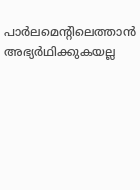പാര്‍ലമെന്റിലെത്താന്‍ അഭ്യര്‍ഥിക്കുകയല്ല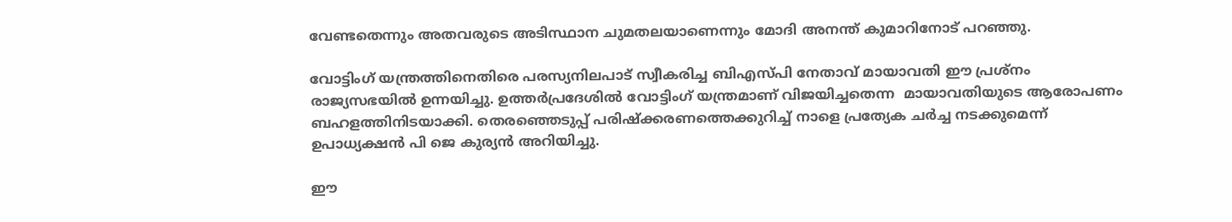വേണ്ടതെന്നും അതവരുടെ അടിസ്ഥാന ചുമതലയാണെന്നും മോദി അനന്ത് കുമാറിനോട് പറഞ്ഞു.

വോട്ടിംഗ് യന്ത്രത്തിനെതിരെ പരസ്യനിലപാട് സ്വീകരിച്ച ബിഎസ്‌പി നേതാവ് മായാവതി ഈ പ്രശ്നം രാജ്യസഭയില്‍ ഉന്നയിച്ചു. ഉത്തര്‍പ്രദേശില്‍ വോട്ടിംഗ് യന്ത്രമാണ് വിജയിച്ചതെന്ന  മായാവതിയുടെ ആരോപണം  ബഹളത്തിനിടയാക്കി. തെരഞ്ഞെടുപ്പ് പരിഷ്ക്കരണത്തെക്കുറിച്ച് നാളെ പ്രത്യേക ചര്‍ച്ച നടക്കുമെന്ന് ഉപാധ്യക്ഷന്‍ പി ജെ കുര്യന്‍ അറിയിച്ചു.

ഈ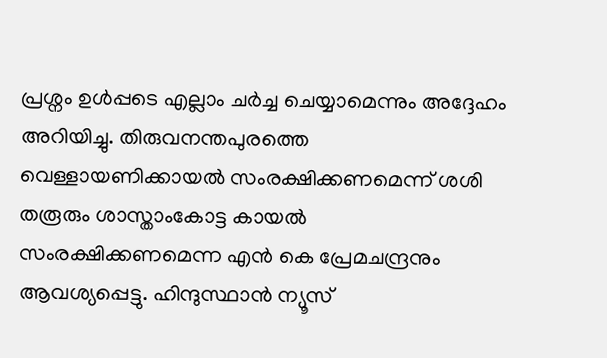പ്രശ്നം ഉള്‍പ്പടെ എല്ലാം ചര്‍ച്ച ചെയ്യാമെന്നും അദ്ദേഹം അറിയിച്ചു. തിരുവനന്തപുരത്തെ വെള്ളായണിക്കായല്‍ സംരക്ഷിക്കണമെന്ന് ശശി തരൂരും ശാസ്താംകോട്ട കായല്‍ സംരക്ഷിക്കണമെന്ന എന്‍ കെ പ്രേമചന്ദ്രനും ആവശ്യപ്പെട്ടു. ഹിന്ദുസ്ഥാന്‍ ന്യൂസ്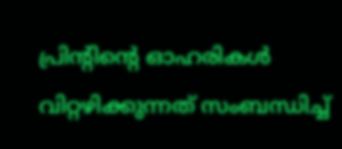പ്രിന്റിന്റെ ഓഹരികള്‍ വിറ്റഴിക്കുന്നത് സംബന്ധിച്ച്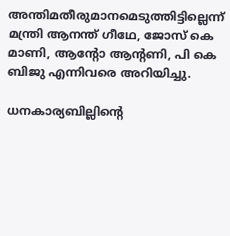അന്തിമതീരുമാനമെടുത്തിട്ടില്ലെന്ന് മന്ത്രി ആനന്ത് ഗീഥേ, ജോസ് കെ മാണി, ആന്റോ ആന്റണി, പി കെ ബിജു എന്നിവരെ അറിയിച്ചു.

ധനകാര്യബില്ലിന്റെ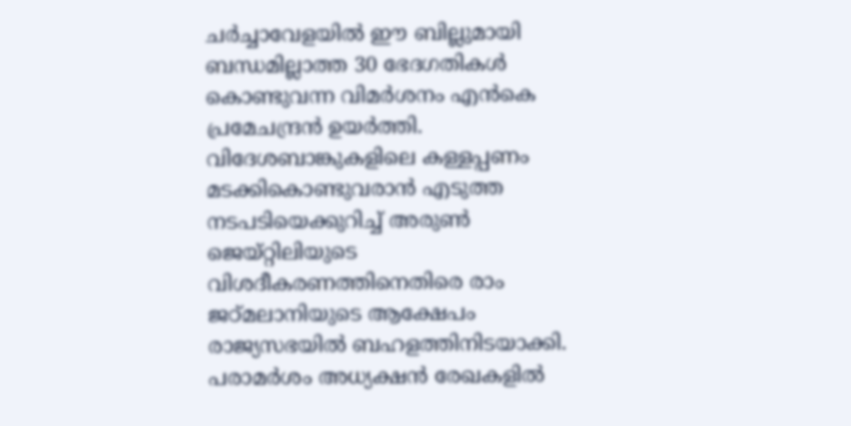ചര്‍ച്ചാവേളയില്‍ ഈ ബില്ലുമായി ബന്ധമില്ലാത്ത 30 ഭേദഗതികള്‍ കൊണ്ടുവന്ന വിമര്‍ശനം എന്‍കെ പ്രമേചന്ദ്രന്‍ ഉയര്‍ത്തി. വിദേശബാങ്കുകളിലെ കള്ളപ്പണം മടക്കികൊണ്ടുവരാന്‍ എടുത്ത നടപടിയെക്കുറിച്ച് അരുണ്‍ ജെയ്റ്റിലിയുടെ വിശദീകരണത്തിനെതിരെ രാം ജഠ്മലാനിയുടെ ആക്ഷേപം രാജ്യസഭയില്‍ ബഹളത്തിനിടയാക്കി. പരാമര്‍ശം അധ്യക്ഷന്‍ രേഖകളില്‍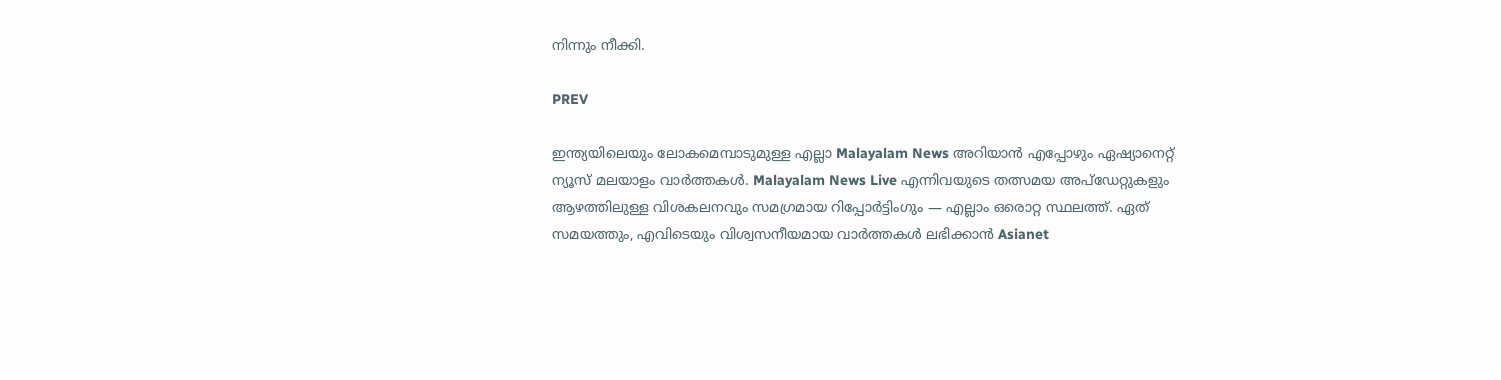നിന്നും നീക്കി.

PREV

ഇന്ത്യയിലെയും ലോകമെമ്പാടുമുള്ള എല്ലാ Malayalam News അറിയാൻ എപ്പോഴും ഏഷ്യാനെറ്റ് ന്യൂസ് മലയാളം വാർത്തകൾ. Malayalam News Live എന്നിവയുടെ തത്സമയ അപ്‌ഡേറ്റുകളും ആഴത്തിലുള്ള വിശകലനവും സമഗ്രമായ റിപ്പോർട്ടിംഗും — എല്ലാം ഒരൊറ്റ സ്ഥലത്ത്. ഏത് സമയത്തും, എവിടെയും വിശ്വസനീയമായ വാർത്തകൾ ലഭിക്കാൻ Asianet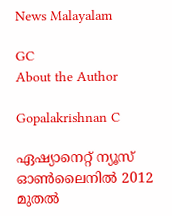News Malayalam

GC
About the Author

Gopalakrishnan C

ഏഷ്യാനെറ്റ് ന്യൂസ് ഓണ്‍ലൈനില്‍ 2012 മുതല്‍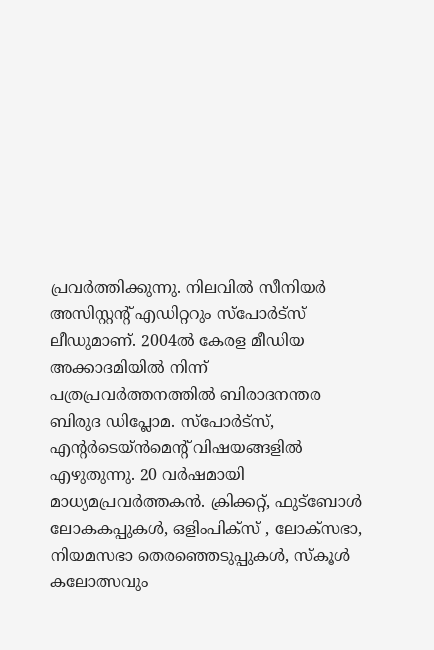പ്രവര്‍ത്തിക്കുന്നു. നിലവില്‍ സീനിയര്‍ അസിസ്റ്റന്‍റ് എഡിറ്ററും സ്പോർട്സ് ലീഡുമാണ്. 2004ൽ കേരള മീഡിയ അക്കാദമിയില്‍ നിന്ന് പത്രപ്രവര്‍ത്തനത്തില്‍ ബിരാദനന്തര ബിരുദ ഡിപ്ലോമ. സ്പോര്‍ട്സ്, എന്‍റര്‍ടെയ്ൻമെന്‍റ് വിഷയങ്ങളില്‍ എഴുതുന്നു. 20 വര്‍ഷമായി മാധ്യമപ്രവര്‍ത്തകൻ. ക്രിക്കറ്റ്, ഫുട്ബോള്‍ ലോകകപ്പുകൾ, ഒളിംപിക്സ് , ലോക്സഭാ, നിയമസഭാ തെരഞ്ഞെടുപ്പുകള്‍, സ്കൂള്‍ കലോത്സവും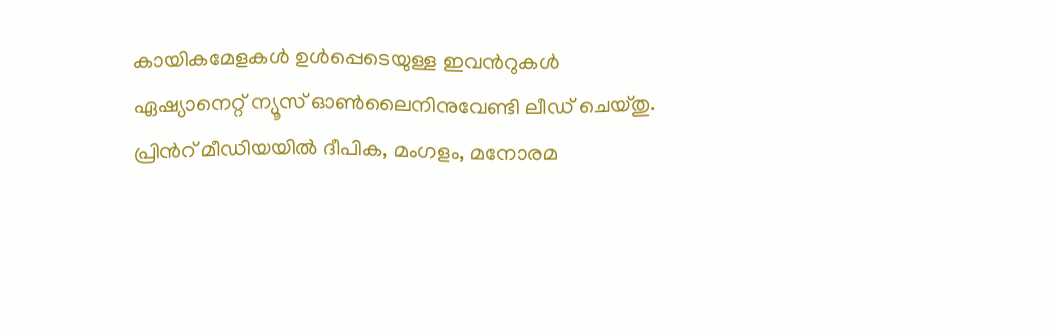കായികമേളകള്‍ ഉള്‍പ്പെടെയുള്ള ഇവന്‍റുകള്‍ ഏഷ്യാനെറ്റ് ന്യൂസ് ഓണ്‍ലൈനിനുവേണ്ടി ലീഡ് ചെയ്തു. പ്രിന്‍റ് മീഡിയയില്‍ ദീപിക, മംഗളം, മനോരമ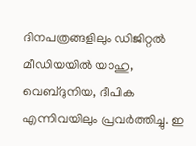ദിനപത്രങ്ങളിലും ഡിജിറ്റൽ മീഡിയയില്‍ യാഹു, വെബ്ദുനിയ, ദീപിക എന്നിവയിലും പ്രവര്‍ത്തിച്ചു. ഇ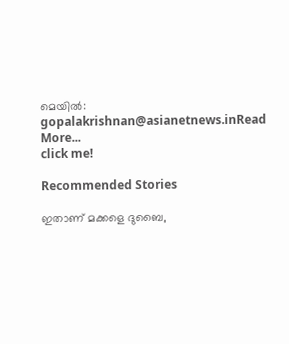മെയില്‍: gopalakrishnan@asianetnews.inRead More...
click me!

Recommended Stories

ഇതാണ് മക്കളെ ദുബൈ,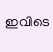ഇവിടെ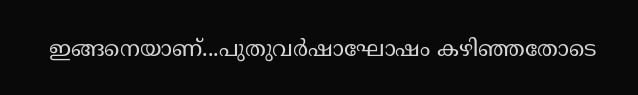ഇങ്ങനെയാണ്...പുതുവർഷാഘോഷം കഴിഞ്ഞതോടെ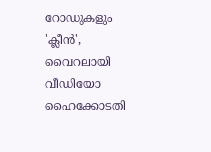റോഡുകളും 'ക്ലീൻ', വൈറലായി വീഡിയോ
ഹൈക്കോടതി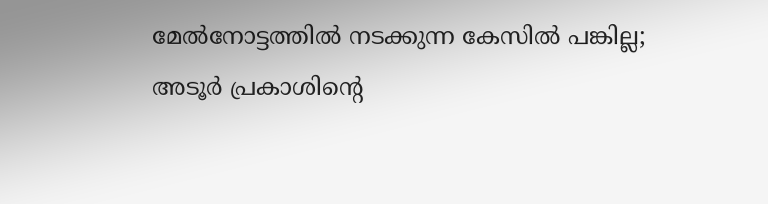മേൽനോട്ടത്തിൽ നടക്കുന്ന കേസിൽ പങ്കില്ല; അടൂർ പ്രകാശിന്റെ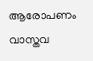ആരോപണം വാസ്തവ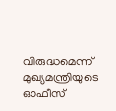വിരുദ്ധമെന്ന് മുഖ്യമന്ത്രിയുടെ ഓഫീസ്